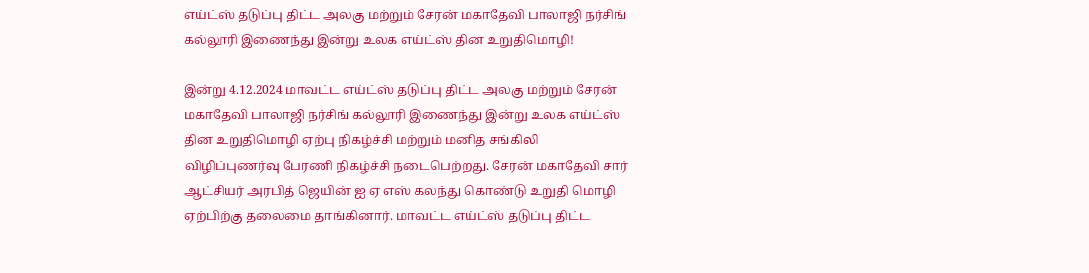எய்ட்ஸ் தடுப்பு திட்ட அலகு மற்றும் சேரன் மகாதேவி பாலாஜி நர்சிங் கல்லூரி இணைந்து இன்று உலக எய்ட்ஸ் தின உறுதிமொழி!

இன்று 4.12.2024 மாவட்ட எய்ட்ஸ் தடுப்பு திட்ட அலகு மற்றும் சேரன் மகாதேவி பாலாஜி நர்சிங் கல்லூரி இணைந்து இன்று உலக எய்ட்ஸ் தின உறுதிமொழி ஏற்பு நிகழ்ச்சி மற்றும் மனித சங்கிலி விழிப்புணர்வு பேரணி நிகழ்ச்சி நடைபெற்றது. சேரன் மகாதேவி சார் ஆட்சியர் அரபித் ஜெயின் ஐ ஏ எஸ் கலந்து கொண்டு உறுதி மொழி ஏற்பிற்கு தலைமை தாங்கினார். மாவட்ட எய்ட்ஸ் தடுப்பு திட்ட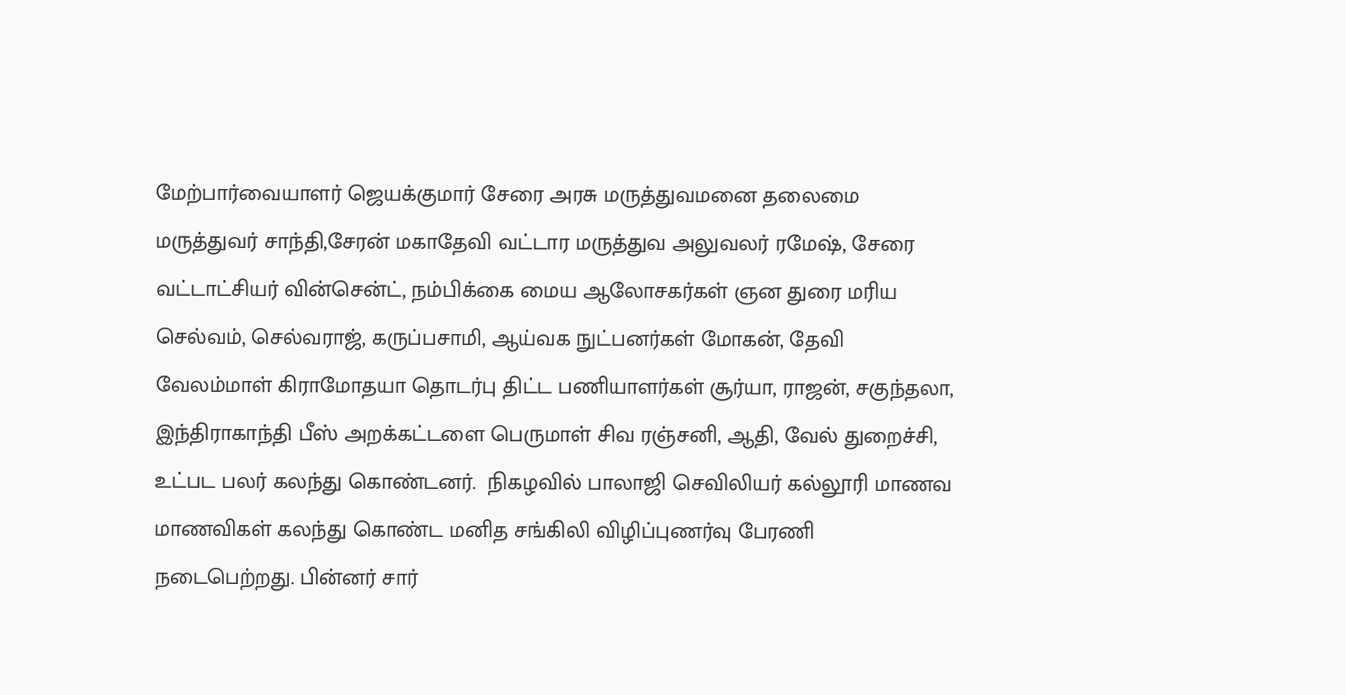மேற்பார்வையாளர் ஜெயக்குமார் சேரை அரசு மருத்துவமனை தலைமை மருத்துவர் சாந்தி,சேரன் மகாதேவி வட்டார மருத்துவ அலுவலர் ரமேஷ், சேரை வட்டாட்சியர் வின்சென்ட், நம்பிக்கை மைய ஆலோசகர்கள் ஞன துரை மரிய செல்வம், செல்வராஜ், கருப்பசாமி, ஆய்வக நுட்பனர்கள் மோகன், தேவி வேலம்மாள் கிராமோதயா தொடர்பு திட்ட பணியாளர்கள் சூர்யா, ராஜன், சகுந்தலா, இந்திராகாந்தி பீஸ் அறக்கட்டளை பெருமாள் சிவ ரஞ்சனி, ஆதி, வேல் துறைச்சி, உட்பட பலர் கலந்து கொண்டனர்.  நிகழவில் பாலாஜி செவிலியர் கல்லூரி மாணவ மாணவிகள் கலந்து கொண்ட மனித சங்கிலி விழிப்புணர்வு பேரணி நடைபெற்றது. பின்னர் சார்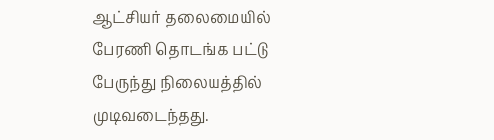ஆட்சியர் தலைமையில் பேரணி தொடங்க பட்டு பேருந்து நிலையத்தில் முடிவடைந்தது.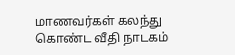மாணவர்கள் கலந்து கொண்ட வீதி நாடகம்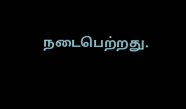நடைபெற்றது.